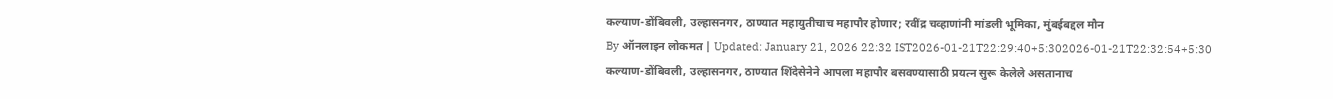कल्याण-डोंबिवली, उल्हासनगर, ठाण्यात महायुतीचाच महापौर होणार; रवींद्र चव्हाणांनी मांडली भूमिका, मुंबईबद्दल मौन
By ऑनलाइन लोकमत | Updated: January 21, 2026 22:32 IST2026-01-21T22:29:40+5:302026-01-21T22:32:54+5:30
कल्याण-डोंबिवली, उल्हासनगर, ठाण्यात शिंदेसेनेने आपला महापौर बसवण्यासाठी प्रयत्न सुरू केलेले असतानाच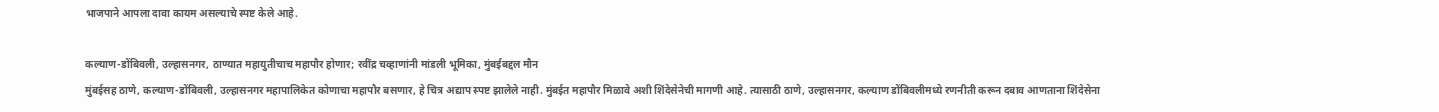भाजपाने आपला दावा कायम असल्याचे स्पष्ट केले आहे.

कल्याण-डोंबिवली, उल्हासनगर, ठाण्यात महायुतीचाच महापौर होणार; रवींद्र चव्हाणांनी मांडली भूमिका, मुंबईबद्दल मौन
मुंबईसह ठाणे, कल्याण-डोंबिवली, उल्हासनगर महापालिकेत कोणाचा महापौर बसणार, हे चित्र अद्याप स्पष्ट झालेले नाही. मुंबईत महापौर मिळावे अशी शिंदेसेनेची मागणी आहे. त्यासाठी ठाणे, उल्हासनगर, कल्याण डोंबिवलीमध्ये रणनीती करून दबाव आणताना शिंदेसेना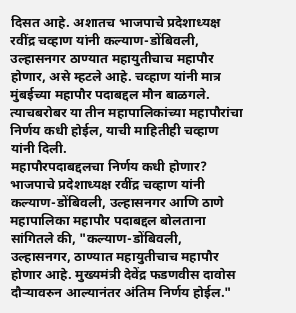दिसत आहे. अशातच भाजपाचे प्रदेशाध्यक्ष रवींद्र चव्हाण यांनी कल्याण-डोंबिवली, उल्हासनगर ठाण्यात महायुतीचाच महापौर होणार, असे म्हटले आहे. चव्हाण यांनी मात्र मुंबईच्या महापौर पदाबद्दल मौन बाळगले. त्याचबरोबर या तीन महापालिकांच्या महापौरांचा निर्णय कधी होईल, याची माहितीही चव्हाण यांनी दिली.
महापौरपदाबद्दलचा निर्णय कधी होणार?
भाजपाचे प्रदेशाध्यक्ष रवींद्र चव्हाण यांनी कल्याण-डोंबिवली, उल्हासनगर आणि ठाणे महापालिका महापौर पदाबद्दल बोलताना सांगितले की, "कल्याण-डोंबिवली, उल्हासनगर, ठाण्यात महायुतीचाच महापौर होणार आहे. मुख्यमंत्री देवेंद्र फडणवीस दावोस दौऱ्यावरुन आल्यानंतर अंतिम निर्णय होईल."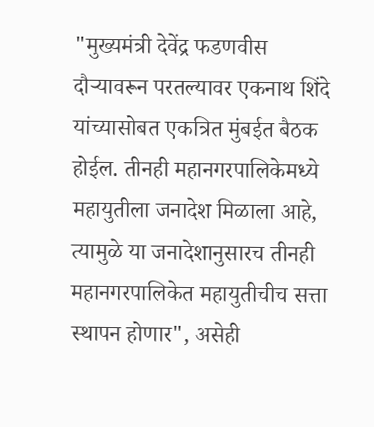"मुख्यमंत्री देवेंद्र फडणवीस दौऱ्यावरून परतल्यावर एकनाथ शिंदे यांच्यासोबत एकत्रित मुंबईत बैठक होईल. तीनही महानगरपालिकेमध्ये महायुतीला जनादेश मिळाला आहे, त्यामुळे या जनादेशानुसारच तीनही महानगरपालिकेत महायुतीचीच सत्ता स्थापन होणार", असेही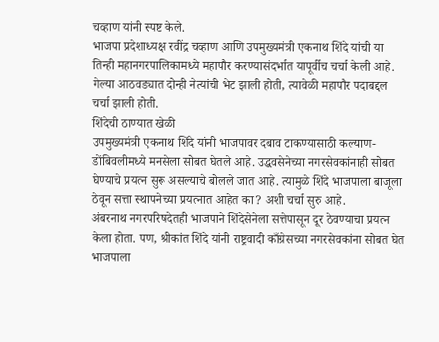चव्हाण यांनी स्पष्ट केले.
भाजपा प्रदेशाध्यक्ष रवींद्र चव्हाण आणि उपमुख्यमंत्री एकनाथ शिंदे यांची या तिन्ही महानगरपालिकामध्ये महापौर करण्यासंदर्भात यापूर्वीच चर्चा केली आहे. गेल्या आठवड्यात दोन्ही नेत्यांची भेट झाली होती, त्यावेळी महापौर पदाबद्दल चर्चा झाली होती.
शिंदेची ठाण्यात खेळी
उपमुख्यमंत्री एकनाथ शिंदे यांनी भाजपावर दबाव टाकण्यासाठी कल्याण-डोंबिवलीमध्ये मनसेला सोबत घेतले आहे. उद्धवसेनेच्या नगरसेवकांनाही सोबत घेण्याचे प्रयत्न सुरू असल्याचे बोलले जात आहे. त्यामुळे शिंदे भाजपाला बाजूला ठेवून सत्ता स्थापनेच्या प्रयत्नात आहेत का? अशी चर्चा सुरु आहे.
अंबरनाथ नगरपरिषदेतही भाजपाने शिंदेसेनेला सत्तेपासून दूर ठेवण्याचा प्रयत्न केला होता. पण, श्रीकांत शिंदे यांनी राष्ट्रवादी काँग्रेसच्या नगरसेवकांना सोबत घेत भाजपाला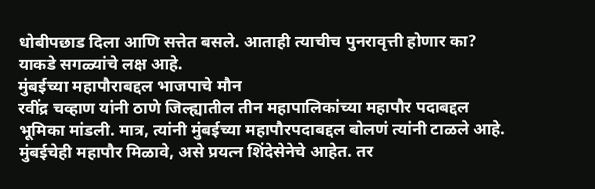धोबीपछाड दिला आणि सत्तेत बसले. आताही त्याचीच पुनरावृत्ती होणार का? याकडे सगळ्यांचे लक्ष आहे.
मुंबईच्या महापौराबद्दल भाजपाचे मौन
रवींद्र चव्हाण यांनी ठाणे जिल्ह्यातील तीन महापालिकांच्या महापौर पदाबद्दल भूमिका मांडली. मात्र, त्यांनी मुंबईच्या महापौरपदाबद्दल बोलणं त्यांनी टाळले आहे. मुंबईचेही महापौर मिळावे, असे प्रयत्न शिंदेसेनेचे आहेत. तर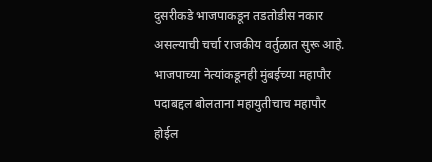दुसरीकडे भाजपाकडून तडतोडीस नकार असल्याची चर्चा राजकीय वर्तुळात सुरू आहे.
भाजपाच्या नेत्यांकडूनही मुंबईच्या महापौर पदाबद्दल बोलताना महायुतीचाच महापौर होईल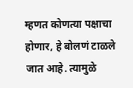म्हणत कोणत्या पक्षाचा होणार, हे बोलणं टाळले जात आहे. त्यामुळे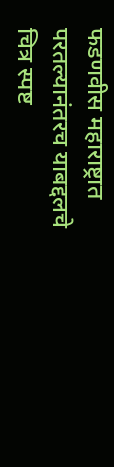फडणवीस महाराष्ट्रात परतल्यानंतरच याबद्दलचे चित्र स्पष्ट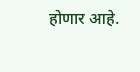होणार आहे.